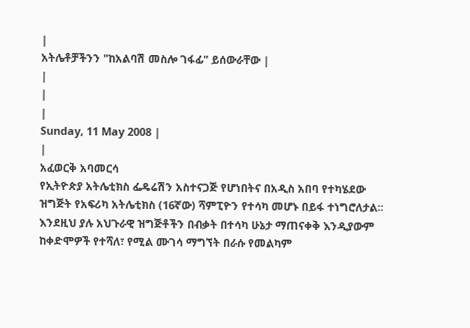|
አትሌቶቻችንን "ከአልባሽ መስሎ ገፋፊ" ይሰውራቸው |
|
|
|
Sunday, 11 May 2008 |
|
አፈወርቅ አባመርሳ
የኢትዮጵያ አትሌቲክስ ፌዴሬሽን አስተናጋጅ የሆነበትና በአዲስ አበባ የተካሄደው ዝግጅት የአፍሪካ አትሌቲክስ (16ኛው) ሻምፒዮን የተሳካ መሆኑ በይፋ ተነግሮለታል፡፡ እንደዚህ ያሉ አህጉራዊ ዝግጅቶችን በብቃት በተሳካ ሁኔታ ማጠናቀቅ እንዲያውም ከቀድሞዎች የተሻለ፣ የሚል ሙገሳ ማግኘት በራሱ የመልካም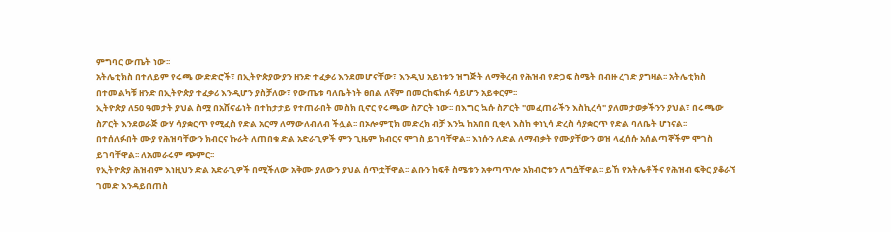ምግባር ውጤት ነው፡፡
አትሌቲክስ በተለይም የሩጫ ውድድሮች፣ በኢትዮጵያውያን ዘንድ ተፈቃሪ እንደመሆናቸው፣ እንዲህ አይነቱን ዝግጅት ለማቅረብ የሕዝብ የድጋፍ ስሜት በብዙ ረገድ ያግዛል፡፡ አትሌቲክስ በተመልካቹ ዘንድ በኢትዮጵያ ተፈቃሪ እንዲሆን ያስቻለው፣ የውጤቱ ባለቤትነት ፀበል ለኛም በመርከፍከፉ ሳይሆን አይቀርም፡፡
ኢትዮጵያ ለ50 ዓመታት ያህል ስሟ በአሸናፊነት በተከታታይ የተጠራበት መስክ ቢኖር የሩጫው ስፖርት ነው፡፡ በእግር ኳሱ ስፖርት "መፈጠራችን እስኪረሳ" ያለመታወቃችንን ያህል፣ በሩጫው ስፖርት እንደወራጅ ውሃ ሳያቋርጥ የሚፈስ የድል አርማ ለማውለብለብ ችሏል፡፡ በኦሎምፒክ መድረክ ብቻ እንኳ ከአበበ ቢቂላ እስከ ቀነኒሳ ድረስ ሳያቋርጥ የድል ባለቤት ሆነናል፡፡
በተሰለፉበት ሙያ የሕዝባቸውን ክብርና ኩራት ለጠበቁ ድል አድራጊዎች ምን ጊዜም ክብርና ሞገስ ይገባቸዋል፡፡ እነሱን ለድል ለማብቃት የሙያቸውን ወዝ ላፈሰሱ አሰልጣኞችም ሞገስ ይገባቸዋል፡፡ ለአመራሩም ጭምር፡፡
የኢትዮጵያ ሕዝብም እነዚህን ድል አድራጊዎች በሚችለው አቅሙ ያለውን ያህል ሰጥቷቸዋል፡፡ ልቡን ከፍቶ ስሜቱን አቀጣጥሎ አክብሮቱን ለግሷቸዋል፡፡ ይኸ የአትሌቶችና የሕዝብ ፍቅር ያቆራኘ ገመድ እንዳይበጠስ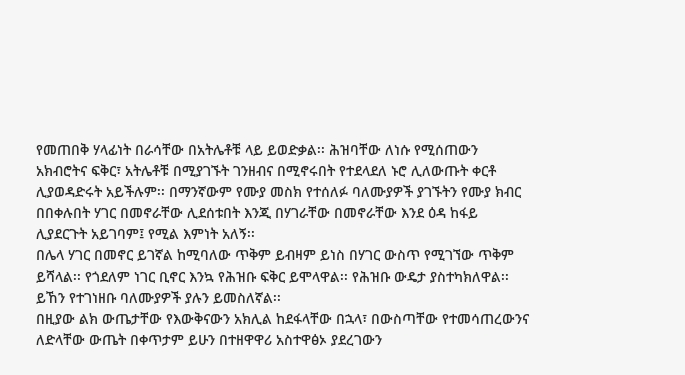የመጠበቅ ሃላፊነት በራሳቸው በአትሌቶቹ ላይ ይወድቃል፡፡ ሕዝባቸው ለነሱ የሚሰጠውን አክብሮትና ፍቅር፣ አትሌቶቹ በሚያገኙት ገንዘብና በሚኖሩበት የተደላደለ ኑሮ ሊለውጡት ቀርቶ ሊያወዳድሩት አይችሉም፡፡ በማንኛውም የሙያ መስክ የተሰለፉ ባለሙያዎች ያገኙትን የሙያ ክብር በበቀሉበት ሃገር በመኖራቸው ሊደሰቱበት እንጂ በሃገራቸው በመኖራቸው እንደ ዕዳ ከፋይ ሊያደርጉት አይገባም፤ የሚል እምነት አለኝ፡፡
በሌላ ሃገር በመኖር ይገኛል ከሚባለው ጥቅም ይብዛም ይነስ በሃገር ውስጥ የሚገኘው ጥቅም ይሻላል፡፡ የጎደለም ነገር ቢኖር እንኳ የሕዝቡ ፍቅር ይሞላዋል፡፡ የሕዝቡ ውዴታ ያስተካክለዋል፡፡ ይኸን የተገነዘቡ ባለሙያዎች ያሉን ይመስለኛል፡፡
በዚያው ልክ ውጤታቸው የእውቅናውን አክሊል ከደፋላቸው በኋላ፣ በውስጣቸው የተመሳጠረውንና ለድላቸው ውጤት በቀጥታም ይሁን በተዘዋዋሪ አስተዋፅኦ ያደረገውን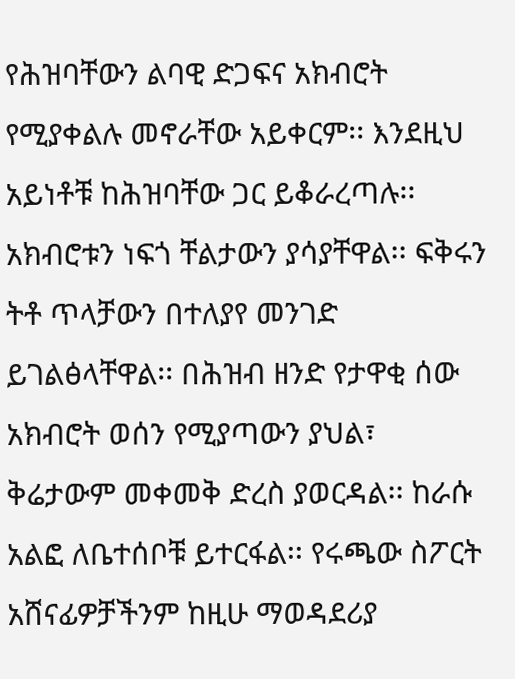የሕዝባቸውን ልባዊ ድጋፍና አክብሮት የሚያቀልሉ መኖራቸው አይቀርም፡፡ እንደዚህ አይነቶቹ ከሕዝባቸው ጋር ይቆራረጣሉ፡፡ አክብሮቱን ነፍጎ ቸልታውን ያሳያቸዋል፡፡ ፍቅሩን ትቶ ጥላቻውን በተለያየ መንገድ ይገልፅላቸዋል፡፡ በሕዝብ ዘንድ የታዋቂ ሰው አክብሮት ወሰን የሚያጣውን ያህል፣ ቅሬታውም መቀመቅ ድረስ ያወርዳል፡፡ ከራሱ አልፎ ለቤተሰቦቹ ይተርፋል፡፡ የሩጫው ስፖርት አሸናፊዎቻችንም ከዚሁ ማወዳደሪያ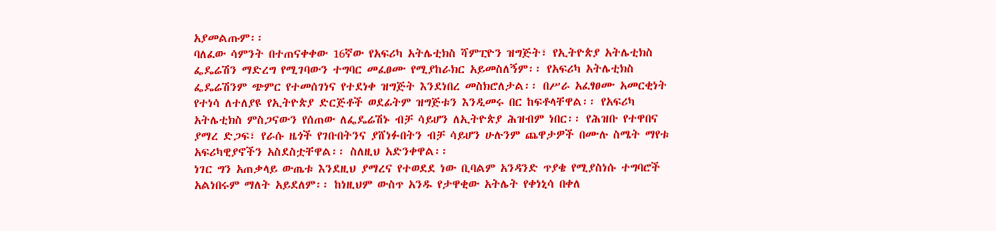አያመልጡም፡፡
ባለፈው ሳምንት በተጠናቀቀው 16ኛው የአፍሪካ አትሌቲክስ ሻምፒዮን ዝግጅት፣ የኢትዮጵያ አትሌቲክስ ፌዴሬሽን ማድረግ የሚገባውን ተግባር መፈፀሙ የሚያከራክር አይመስለኝም፡፡ የአፍሪካ አትሌቲክስ ፌዴሬሽንም ጭምር የተመሰገነና የተደነቀ ዝግጅት እንደነበረ መስክሮለታል፡፡ በሥራ አፈፃፀሙ አመርቂነት የተነሳ ለተለያዩ የኢትዮጵያ ድርጅቶች ወደፊትም ዝግጅቱን እንዲመሩ በር ከፍቶላቸዋል፡፡ የአፍሪካ አትሌቲክስ ምስጋናውን የሰጠው ለፌዴሬሽኑ ብቻ ሳይሆን ለኢትዮጵያ ሕዝብም ነበር፡፡ የሕዝቡ የተዋበና ያማረ ድጋፍ፣ የራሱ ዜጎች የገቡበትንና ያሸነፉበትን ብቻ ሳይሆን ሁሉንም ጨዋታዎች በሙሉ ስሜት ማየቱ አፍሪካዊያኖችን አስደስቷቸዋል፡፡ ስለዚህ አድንቀዋል፡፡
ነገር ግን አጠቃላይ ውጤቱ እንደዚህ ያማረና የተወደደ ነው ቢባልም አንዳንድ ጥያቄ የሚያስነሱ ተግባሮች አልነበሩም ማለት አይደለም፡፡ ከነዚህም ውስጥ አንዱ የታዋቂው አትሌት የቀነኒሳ በቀለ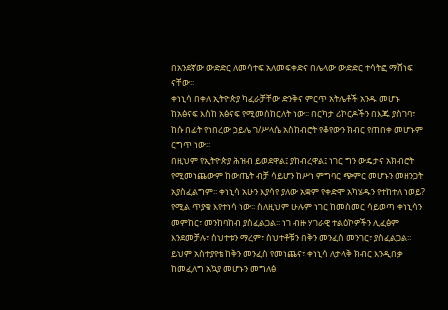በአንደኛው ውድድር ለመሳተፍ አለመፍቀድና በሌላው ውድድር ተሳትፎ ማሸነፍ ናቸው፡፡
ቀነኒሳ በቀለ ኢትዮጵያ ካፈራቻቸው ድንቅና ምርጥ አትሌቶች አንዱ መሆኑ ከአፅናፍ እስከ አፅናፍ የሚመሰከርለት ነው፡፡ በርካታ ሪኮርዶችን በእጁ ያስገባ፣ ከሱ በፊት የነበረው ኃይሌ ገ/ሥላሴ አስከብሮት የቆየውን ክብር የጠበቀ መሆኑም ርግጥ ነው፡፡
በዚህም የኢትዮጵያ ሕዝብ ይወደዋል፤ ያከብረዋል፤ ነገር ግን ውዴታና አክብሮት የሚመነጨውም ከውጤት ብቻ ሳይሆን ከሥነ ምግባር ጭምር መሆኑን መዘንጋት አያስፈልግም፡፡ ቀነኒሳ አሁን እያሳየ ያለው አቋም የቀድሞ አካሄዱን የተከተለ ነወይ? የሚል ጥያቄ እየተነሳ ነው፡፡ ስለዚህም ሁሉም ነገር ከመስመር ሳይወጣ ቀነኒሳን መምከር፣ መንከባከብ ያስፈልጋል፡፡ ነገ ብዙ ሃገራዊ ተልዕኮዎችን ሊፈፅም እንደመቻሉ፣ ስህተቱን ማረም፣ ስህተቶቹን በቅን መንፈስ መንገር፣ ያስፈልጋል፡፡ ይህም አስተያየቴ ከቅን መንፈስ የመነጨና፣ ቀነኒሳ ለታላቅ ክብር እንዲበቃ ከመፈለግ አኳያ መሆኑን መግለፅ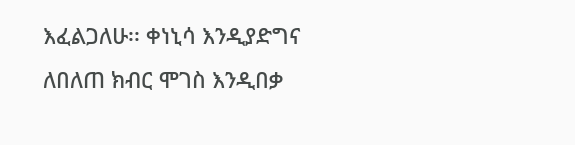እፈልጋለሁ፡፡ ቀነኒሳ እንዲያድግና ለበለጠ ክብር ሞገስ እንዲበቃ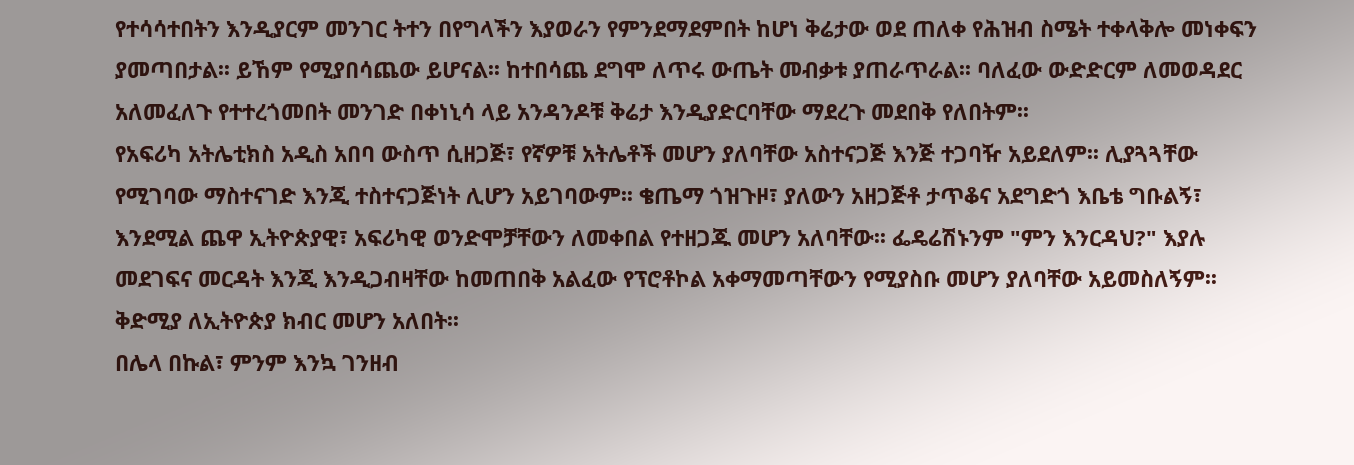የተሳሳተበትን እንዲያርም መንገር ትተን በየግላችን እያወራን የምንደማደምበት ከሆነ ቅሬታው ወደ ጠለቀ የሕዝብ ስሜት ተቀላቅሎ መነቀፍን ያመጣበታል፡፡ ይኸም የሚያበሳጨው ይሆናል፡፡ ከተበሳጨ ደግሞ ለጥሩ ውጤት መብቃቱ ያጠራጥራል፡፡ ባለፈው ውድድርም ለመወዳደር አለመፈለጉ የተተረጎመበት መንገድ በቀነኒሳ ላይ አንዳንዶቹ ቅሬታ እንዲያድርባቸው ማደረጉ መደበቅ የለበትም፡፡
የአፍሪካ አትሌቲክስ አዲስ አበባ ውስጥ ሲዘጋጅ፣ የኛዎቹ አትሌቶች መሆን ያለባቸው አስተናጋጅ እንጅ ተጋባዥ አይደለም፡፡ ሊያጓጓቸው የሚገባው ማስተናገድ እንጂ ተስተናጋጅነት ሊሆን አይገባውም፡፡ ቄጤማ ጎዝጉዞ፣ ያለውን አዘጋጅቶ ታጥቆና አደግድጎ እቤቴ ግቡልኝ፣ እንደሚል ጨዋ ኢትዮጵያዊ፣ አፍሪካዊ ወንድሞቻቸውን ለመቀበል የተዘጋጁ መሆን አለባቸው፡፡ ፌዴሬሽኑንም "ምን እንርዳህ?" እያሉ መደገፍና መርዳት እንጂ እንዲጋብዛቸው ከመጠበቅ አልፈው የፕሮቶኮል አቀማመጣቸውን የሚያስቡ መሆን ያለባቸው አይመስለኝም፡፡ ቅድሚያ ለኢትዮጵያ ክብር መሆን አለበት፡፡
በሌላ በኩል፣ ምንም እንኳ ገንዘብ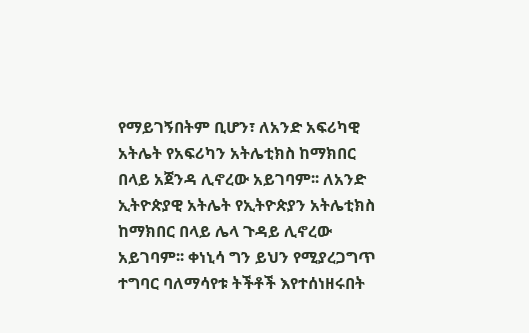የማይገኝበትም ቢሆን፣ ለአንድ አፍሪካዊ አትሌት የአፍሪካን አትሌቲክስ ከማክበር በላይ አጀንዳ ሊኖረው አይገባም፡፡ ለአንድ ኢትዮጵያዊ አትሌት የኢትዮጵያን አትሌቲክስ ከማክበር በላይ ሌላ ጉዳይ ሊኖረው አይገባም፡፡ ቀነኒሳ ግን ይህን የሚያረጋግጥ ተግባር ባለማሳየቱ ትችቶች እየተሰነዘሩበት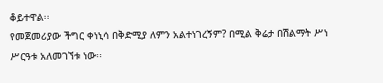ቆይተዋል፡፡
የመጀመሪያው ችግር ቀነኒሳ በቅድሚያ ለምን አልተነገረኝም? በሚል ቅሬታ በሽልማት ሥነ ሥርዓቱ አለመገኘቱ ነው፡፡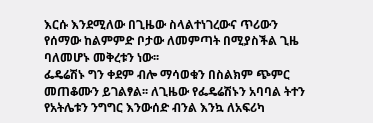እርሱ እንደሚለው በጊዜው ስላልተነገረውና ጥሪውን የሰማው ከልምምድ ቦታው ለመምጣት በሚያስችል ጊዜ ባለመሆኑ መቅረቱን ነው፡፡
ፌዴሬሽኑ ግን ቀደም ብሎ ማሳወቁን በስልክም ጭምር መጠቆሙን ይገልፃል፡፡ ለጊዜው የፌዴሬሽኑን አባባል ትተን የአትሌቱን ንግግር እንውሰድ ብንል እንኳ ለአፍሪካ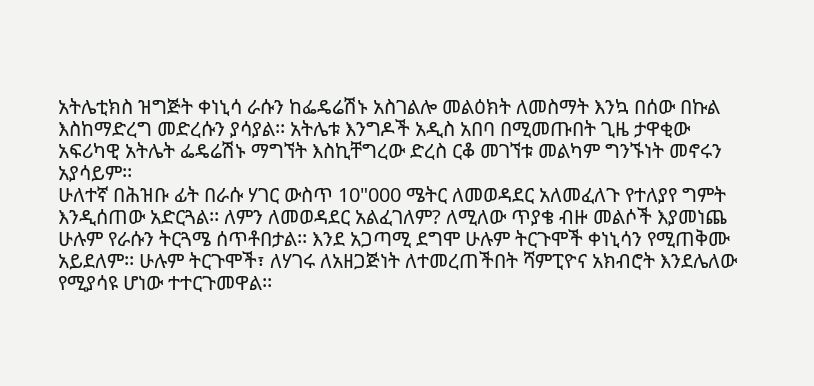አትሌቲክስ ዝግጅት ቀነኒሳ ራሱን ከፌዴሬሽኑ አስገልሎ መልዕክት ለመስማት እንኳ በሰው በኩል እስከማድረግ መድረሱን ያሳያል፡፡ አትሌቱ እንግዶች አዲስ አበባ በሚመጡበት ጊዜ ታዋቂው አፍሪካዊ አትሌት ፌዴሬሽኑ ማግኘት እስኪቸግረው ድረስ ርቆ መገኘቱ መልካም ግንኙነት መኖሩን አያሳይም፡፡
ሁለተኛ በሕዝቡ ፊት በራሱ ሃገር ውስጥ 10"000 ሜትር ለመወዳደር አለመፈለጉ የተለያየ ግምት እንዲሰጠው አድርጓል፡፡ ለምን ለመወዳደር አልፈገለም? ለሚለው ጥያቄ ብዙ መልሶች እያመነጨ ሁሉም የራሱን ትርጓሜ ሰጥቶበታል፡፡ እንደ አጋጣሚ ደግሞ ሁሉም ትርጉሞች ቀነኒሳን የሚጠቅሙ አይደለም፡፡ ሁሉም ትርጉሞች፣ ለሃገሩ ለአዘጋጅነት ለተመረጠችበት ሻምፒዮና አክብሮት እንደሌለው የሚያሳዩ ሆነው ተተርጉመዋል፡፡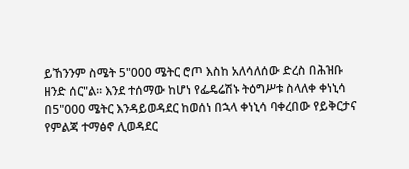ይኸንንም ስሜት 5"000 ሜትር ሮጦ እስከ አለሳለሰው ድረስ በሕዝቡ ዘንድ ሰር"ል፡፡ እንደ ተሰማው ከሆነ የፌዴሬሽኑ ትዕግሥቱ ስላለቀ ቀነኒሳ በ5"000 ሜትር እንዳይወዳደር ከወሰነ በኋላ ቀነኒሳ ባቀረበው የይቅርታና የምልጃ ተማፅኖ ሊወዳደር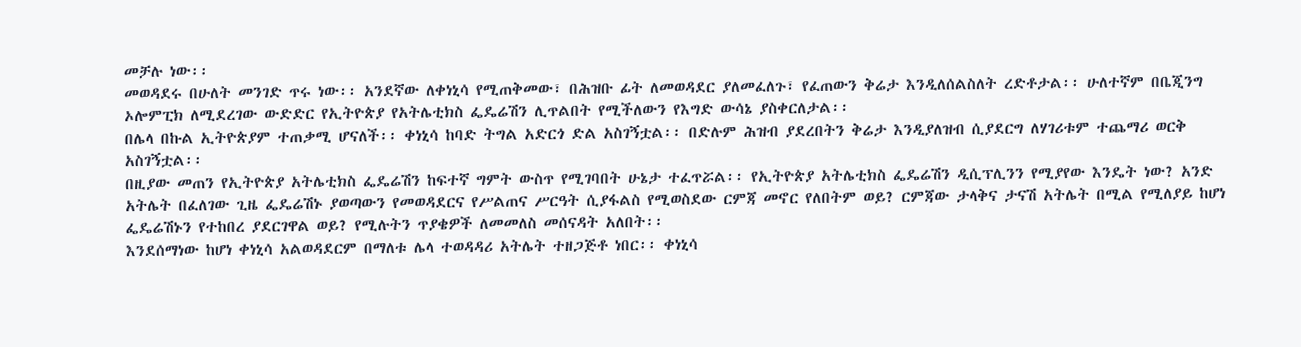መቻሉ ነው፡፡
መወዳደሩ በሁለት መንገድ ጥሩ ነው፡፡ አንደኛው ለቀነኒሳ የሚጠቅመው፣ በሕዝቡ ፊት ለመወዳደር ያለመፈለጉ፣ የፈጠውን ቅሬታ እንዲለሰልስለት ረድቶታል፡፡ ሁለተኛም በቤጂንግ ኦሎምፒክ ለሚደረገው ውድድር የኢትዮጵያ የአትሌቲክስ ፌዴሬሽን ሊጥልበት የሚችለውን የእግድ ውሳኔ ያስቀርለታል፡፡
በሌላ በኩል ኢትዮጵያም ተጠቃሚ ሆናለች፡፡ ቀነኒሳ ከባድ ትግል አድርጎ ድል አስገኝቷል፡፡ በድሉም ሕዝብ ያደረበትን ቅሬታ እንዲያለዝብ ሲያደርግ ለሃገሪቱም ተጨማሪ ወርቅ አስገኝቷል፡፡
በዚያው መጠን የኢትዮጵያ አትሌቲክስ ፌዴሬሽን ከፍተኛ ግምት ውስጥ የሚገባበት ሁኔታ ተፈጥሯል፡፡ የኢትዮጵያ አትሌቲክስ ፌዴሬሽን ዲሲፕሊንን የሚያየው እንዴት ነው? አንድ አትሌት በፈለገው ጊዜ ፌዴሬሽኑ ያወጣውን የመወዳደርና የሥልጠና ሥርዓት ሲያፋልስ የሚወስደው ርምጃ መኖር የለበትም ወይ? ርምጃው ታላቅና ታናሽ አትሌት በሚል የሚለያይ ከሆነ ፌዴሬሽኑን የተከበረ ያደርገዋል ወይ? የሚሉትን ጥያቄዎች ለመመለስ መሰናዳት አለበት፡፡
እንደሰማነው ከሆነ ቀነኒሳ አልወዳደርም በማለቱ ሌላ ተወዳዳሪ አትሌት ተዘጋጅቶ ነበር፡፡ ቀነኒሳ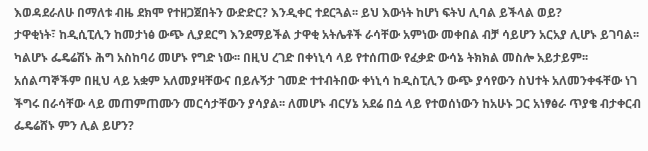እወዳደራለሁ በማለቱ ብዜ ደክሞ የተዘጋጀበትን ውድድር? እንዲቀር ተደርጓል፡፡ ይህ እውነት ከሆነ ፍትህ ሊባል ይችላል ወይ?
ታዋቂነት፣ ከዲሲፒሊን ከመታነፅ ውጭ ሊያደርግ እንደማይችል ታዋቂ አትሌቶች ራሳቸው አምነው መቀበል ብቻ ሳይሆን አርአያ ሊሆኑ ይገባል፡፡ ካልሆኑ ፌዴሬሽኑ ሕግ አስከባሪ መሆኑ የግድ ነው፡፡ በዚህ ረገድ በቀነኒሳ ላይ የተሰጠው የፈቃድ ውሳኔ ትክክል መስሎ አይታይም፡፡ አሰልጣኞችም በዚህ ላይ አቋም አለመያዛቸውና በይሉኝታ ገመድ ተተብትበው ቀነኒሳ ከዲስፒሊን ውጭ ያሳየውን ስህተት አለመንቀፋቸው ነገ ችግሩ በራሳቸው ላይ መጠምጠሙን መርሳታቸውን ያሳያል፡፡ ለመሆኑ ብርሃኔ አደሬ በሷ ላይ የተወሰነውን ከአሁኑ ጋር አነፃፅራ ጥያቄ ብታቀርብ ፌዴሬሸኑ ምን ሊል ይሆን?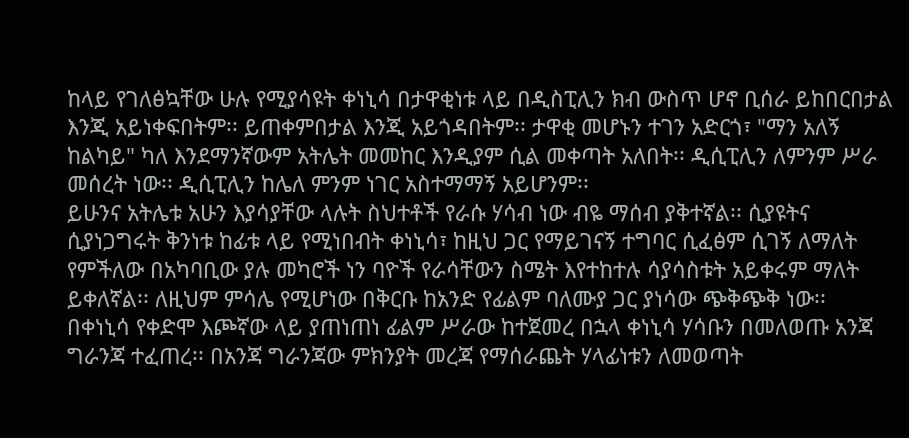ከላይ የገለፅኳቸው ሁሉ የሚያሳዩት ቀነኒሳ በታዋቂነቱ ላይ በዲስፒሊን ክብ ውስጥ ሆኖ ቢሰራ ይከበርበታል እንጂ አይነቀፍበትም፡፡ ይጠቀምበታል እንጂ አይጎዳበትም፡፡ ታዋቂ መሆኑን ተገን አድርጎ፣ "ማን አለኝ ከልካይ" ካለ እንደማንኛውም አትሌት መመከር እንዲያም ሲል መቀጣት አለበት፡፡ ዲሲፒሊን ለምንም ሥራ መሰረት ነው፡፡ ዲሲፒሊን ከሌለ ምንም ነገር አስተማማኝ አይሆንም፡፡
ይሁንና አትሌቱ አሁን እያሳያቸው ላሉት ስህተቶች የራሱ ሃሳብ ነው ብዬ ማሰብ ያቅተኛል፡፡ ሲያዩትና ሲያነጋግሩት ቅንነቱ ከፊቱ ላይ የሚነበብት ቀነኒሳ፣ ከዚህ ጋር የማይገናኝ ተግባር ሲፈፅም ሲገኝ ለማለት የምችለው በአካባቢው ያሉ መካሮች ነን ባዮች የራሳቸውን ስሜት እየተከተሉ ሳያሳስቱት አይቀሩም ማለት ይቀለኛል፡፡ ለዚህም ምሳሌ የሚሆነው በቅርቡ ከአንድ የፊልም ባለሙያ ጋር ያነሳው ጭቅጭቅ ነው፡፡
በቀነኒሳ የቀድሞ እጮኛው ላይ ያጠነጠነ ፊልም ሥራው ከተጀመረ በኋላ ቀነኒሳ ሃሳቡን በመለወጡ አንጃ ግራንጃ ተፈጠረ፡፡ በአንጃ ግራንጃው ምክንያት መረጃ የማሰራጨት ሃላፊነቱን ለመወጣት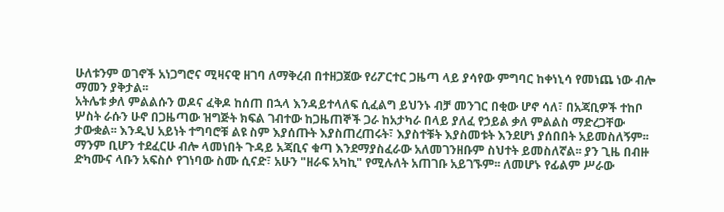ሁለቱንም ወገኖች አነጋግሮና ሚዛናዊ ዘገባ ለማቅረብ በተዘጋጀው የሪፖርተር ጋዜጣ ላይ ያሳየው ምግባር ከቀነኒሳ የመነጨ ነው ብሎ ማመን ያቅታል፡፡
አትሌቱ ቃለ ምልልሱን ወዶና ፈቅዶ ከሰጠ በኋላ እንዳይተላለፍ ሲፈልግ ይህንኑ ብቻ መንገር በቂው ሆኖ ሳለ፣ በአጃቢዎች ተከቦ ሦስት ራሱን ሁኖ በጋዜጣው ዝግጅት ክፍል ገብተው ከጋዜጠኞች ጋራ ከአታካራ በላይ ያለፈ የኃይል ቃለ ምልልስ ማድረጋቸው ታውቋል፡፡ እንዲህ አይነት ተግባሮቹ ልዩ ስም እያሰጡት እያስጠረጠሩት፣ እያስተቹት እያስመቱት እንደሆነ ያሰበበት አይመስለኝም፡፡ ማንም ቢሆን ተደፈርሁ ብሎ ላመነበት ጉዳይ አጃቢና ቁጣ እንደማያስፈራው አለመገንዘቡም ስህተት ይመስለኛል፡፡ ያን ጊዜ በብዙ ድካሙና ላቡን አፍስሶ የገነባው ስሙ ሲናድ፣ አሁን "ዘራፍ አካኪ" የሚሉለት አጠገቡ አይገኙም፡፡ ለመሆኑ የፊልም ሥራው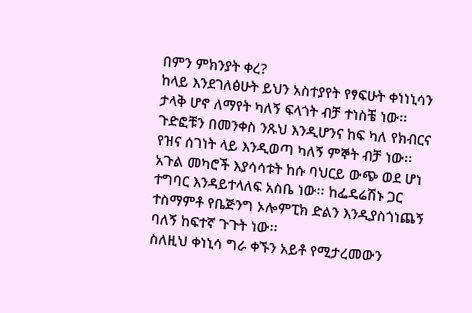በምን ምክንያት ቀረ?
ከላይ እንደገለፅሁት ይህን አስተያየት የፃፍሁት ቀነነኒሳን ታላቅ ሆኖ ለማየት ካለኝ ፍላጎት ብቻ ተነስቼ ነው፡፡ ጉድፎቹን በመንቀስ ንጹህ እንዲሆንና ከፍ ካለ የክብርና የዝና ሰገነት ላይ እንዲወጣ ካለኝ ምኞት ብቻ ነው፡፡ አጉል መካሮች እያሳሳቱት ከሱ ባህርይ ውጭ ወደ ሆነ ተግባር እንዳይተላለፍ አስቤ ነው፡፡ ከፌዴሬሽኑ ጋር ተስማምቶ የቤጅንግ ኦሎምፒክ ድልን እንዲያስጎነጨኝ ባለኝ ከፍተኛ ጉጉት ነው፡፡
ስለዚህ ቀነኒሳ ግራ ቀኙን አይቶ የሚታረመውን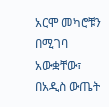አርሞ መካሮቹን በሚገባ አውቋቸው፣ በአዲስ ውጤት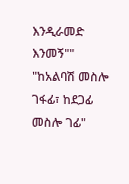እንዲራመድ እንመኝ"" "ከአልባሽ መስሎ ገፋፊ፣ ከደጋፊ መስሎ ገፊ"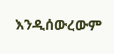እንዲሰውረውም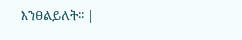እንፀልይለት፡፡ |